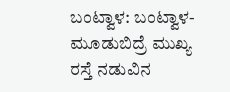ಬಂಟ್ವಾಳ: ಬಂಟ್ವಾಳ-ಮೂಡುಬಿದ್ರೆ ಮುಖ್ಯ ರಸ್ತೆ ನಡುವಿನ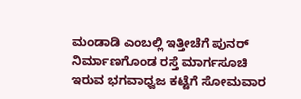ಮಂಡಾಡಿ ಎಂಬಲ್ಲಿ ಇತ್ತೀಚೆಗೆ ಪುನರ್ ನಿರ್ಮಾಣಗೊಂಡ ರಸ್ತೆ ಮಾರ್ಗಸೂಚಿ ಇರುವ ಭಗವಾಧ್ವಜ ಕಟ್ಟೆಗೆ ಸೋಮವಾರ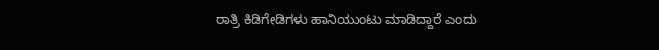ರಾತ್ರಿ ಕಿಡಿಗೇಡಿಗಳು ಹಾನಿಯುಂಟು ಮಾಡಿದ್ದಾರೆ ಎಂದು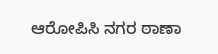ಆರೋಪಿಸಿ ನಗರ ಠಾಣಾ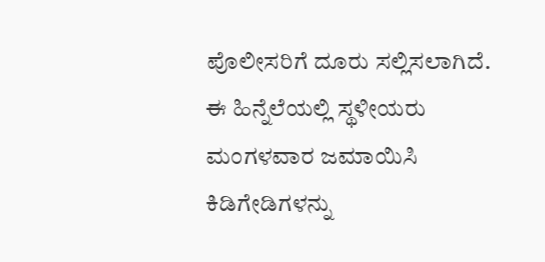ಪೊಲೀಸರಿಗೆ ದೂರು ಸಲ್ಲಿಸಲಾಗಿದೆ.
ಈ ಹಿನ್ನೆಲೆಯಲ್ಲಿ ಸ್ಥಳೀಯರು ಮಂಗಳವಾರ ಜಮಾಯಿಸಿ ಕಿಡಿಗೇಡಿಗಳನ್ನು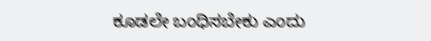ಕೂಡಲೇ ಬಂಧಿಸಬೇಕು ಎಂದು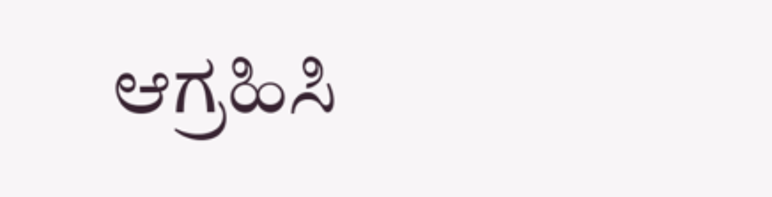ಆಗ್ರಹಿಸಿ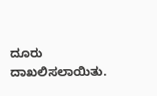ದೂರು ದಾಖಲಿಸಲಾಯಿತು.